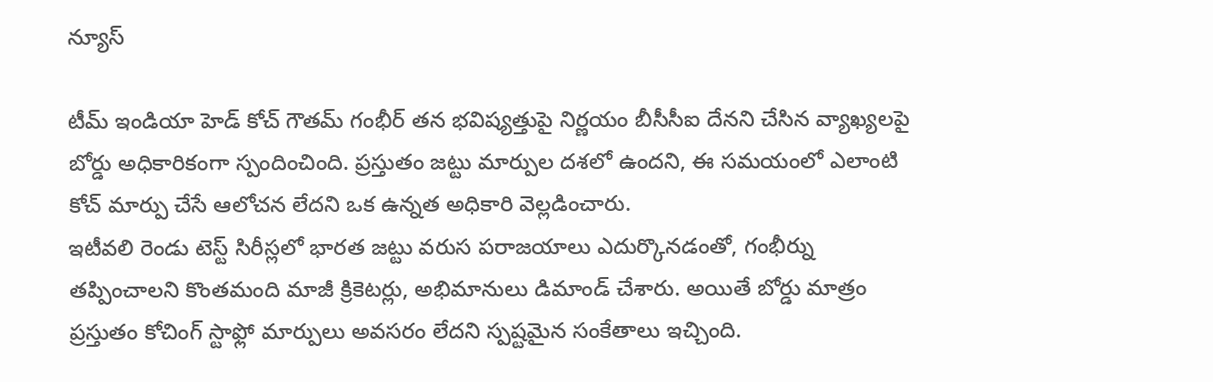న్యూస్

టీమ్ ఇండియా హెడ్ కోచ్ గౌతమ్ గంభీర్ తన భవిష్యత్తుపై నిర్ణయం బీసీసీఐ దేనని చేసిన వ్యాఖ్యలపై బోర్డు అధికారికంగా స్పందించింది. ప్రస్తుతం జట్టు మార్పుల దశలో ఉందని, ఈ సమయంలో ఎలాంటి కోచ్ మార్పు చేసే ఆలోచన లేదని ఒక ఉన్నత అధికారి వెల్లడించారు.
ఇటీవలి రెండు టెస్ట్ సిరీస్లలో భారత జట్టు వరుస పరాజయాలు ఎదుర్కొనడంతో, గంభీర్ను తప్పించాలని కొంతమంది మాజీ క్రికెటర్లు, అభిమానులు డిమాండ్ చేశారు. అయితే బోర్డు మాత్రం ప్రస్తుతం కోచింగ్ స్టాఫ్లో మార్పులు అవసరం లేదని స్పష్టమైన సంకేతాలు ఇచ్చింది.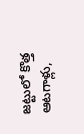జట్టులో కొత్త ఆటగాళ్లు,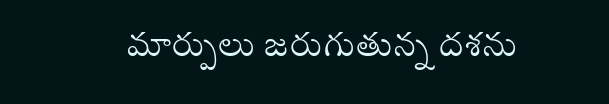మార్పులు జరుగుతున్న దశను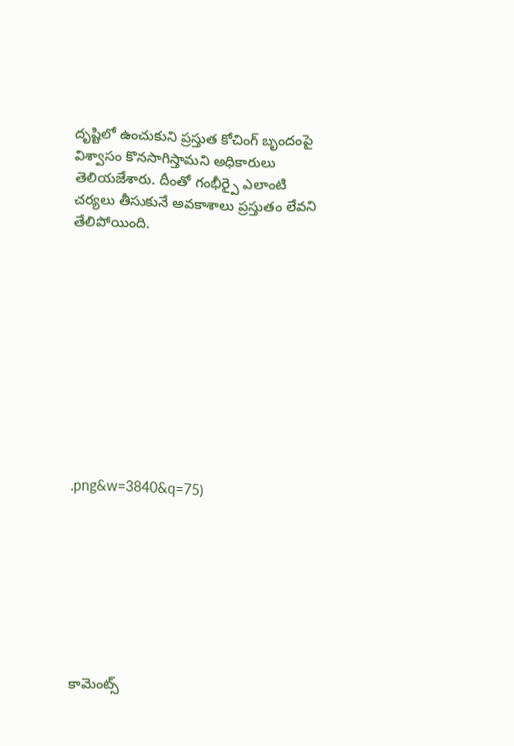దృష్టిలో ఉంచుకుని ప్రస్తుత కోచింగ్ బృందంపై విశ్వాసం కొనసాగిస్తామని అధికారులు తెలియజేశారు. దీంతో గంభీర్పై ఎలాంటి చర్యలు తీసుకునే అవకాశాలు ప్రస్తుతం లేవని తేలిపోయింది.











.png&w=3840&q=75)








కామెంట్స్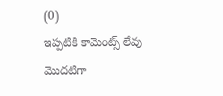(0)
ఇప్పటికి కామెంట్స్ లేవు
మొదటిగా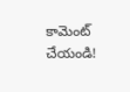కామెంట్ చేయండి!